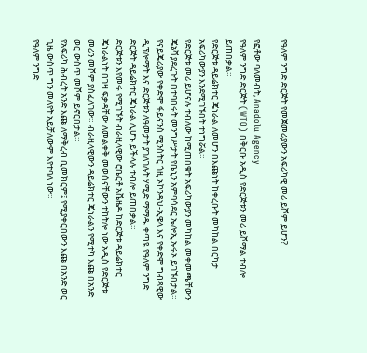የዓለም ንግድ ድርጅት የመጀመሪያውን አፍሪካዊ መሪ ይሾም ይሆን?

የፎቶው ባለመብት, Anadolu Agency
የዓለም ንግድ ድርጅት (WTO) በቅርቡ አዲስ የድርጅቱን መሪ ይሾማል ተብሎ ይጠበቃል።
የድርጅቱ ዳይሬክተር ጄነራል ለመሆን በእጩነት ከቀረቡት መካከል በርካታ አፍሪካውያን እንደሚገኙበት ተነግሯል።
የድርጅቱ መሪ ይሆናሉ ተብለው ከሚጠበቁት አፍሪካውያን መካከል መቀመጫቸውን ጄኔቫ ያደረጉት በተባበሩት መንግሥታት የቤኒን አምባሳደር ኤሎኢ ኡሩኦ ይገኙበታል።
የናይጄሪያው የቀድሞ ፋይናንስ ሚንስትር ጎዚ ኦኮንዳህ-ኢዌላ እና የቀድሞ ግብጻዊው ዲፕሎማት እና ድርጅቱን ለዓመታት ያገለገሉት ሃሚድ ማማዱ ቀጣዩ የዓለም ንግድ ድርጅት ዳይሬክተር ጄነራል ሊሆኑ ይችላሉ ተብሎ ይጠበቃል።
ድርጅቱን እየመሩ የሚገኙት ብራዚላዊው ሮቤርቶ አቬዜዶ ከድርጅቱ ዳይሬክተር ጄነራልነት በገዛ ፍቃዳቸው ለመልቀቅ መወሰናቸውን ተከትሎ ነው አዲስ የድርጅቱ መሪን መሾም ያስፈለገው። ብራዚላዊውን ዳይሬክተር ጄነራልን የሚተካ እጩ በአንድ ወር ውስጥ መሾም ይኖርበታል።
የአፍሪካ ሕብረት አንድ እጩ ለማቅረብ ቢመክርም፤ የሚያቀርበውን እጩ በአንድ ወር ጊዜ ውስጥ ግን መለየት አይቻለውም እየተባለ ነው።
የዓለም ንግድ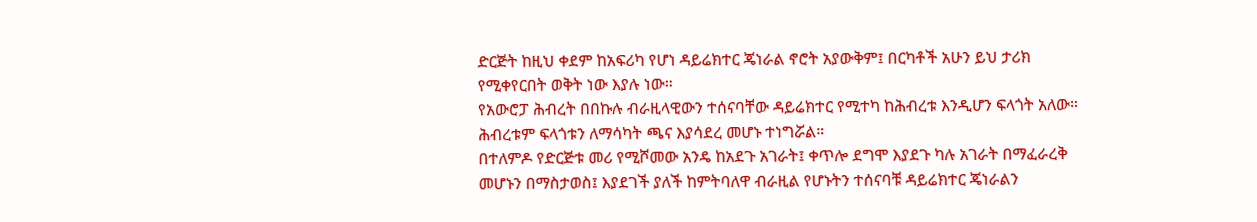ድርጅት ከዚህ ቀደም ከአፍሪካ የሆነ ዳይሬክተር ጄነራል ኖሮት አያውቅም፤ በርካቶች አሁን ይህ ታሪክ የሚቀየርበት ወቅት ነው እያሉ ነው።
የአውሮፓ ሕብረት በበኩሉ ብራዚላዊውን ተሰናባቸው ዳይሬክተር የሚተካ ከሕብረቱ እንዲሆን ፍላጎት አለው። ሕብረቱም ፍላጎቱን ለማሳካት ጫና እያሳደረ መሆኑ ተነግሯል።
በተለምዶ የድርጅቱ መሪ የሚሾመው አንዴ ከአደጉ አገራት፤ ቀጥሎ ደግሞ እያደጉ ካሉ አገራት በማፈራረቅ መሆኑን በማስታወስ፤ እያደገች ያለች ከምትባለዋ ብራዚል የሆኑትን ተሰናባቹ ዳይሬክተር ጄነራልን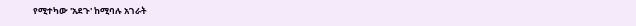የሚተካው 'አደጉ' ከሚባሉ አገራት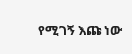የሚገኝ እጩ ነው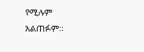የሚሉም አልጠፉም።